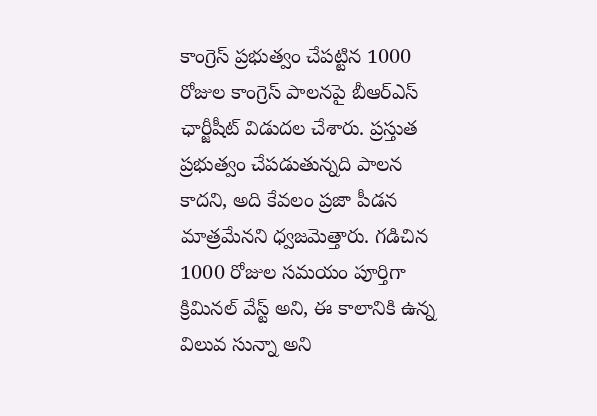కాంగ్రెస్ ప్రభుత్వం చేపట్టిన 1000 రోజుల కాంగ్రెస్ పాలనపై బీఆర్ఎస్ ఛార్జీషీట్ విడుదల చేశారు. ప్రస్తుత ప్రభుత్వం చేపడుతున్నది పాలన కాదని, అది కేవలం ప్రజా పీడన మాత్రమేనని ధ్వజమెత్తారు. గడిచిన 1000 రోజుల సమయం పూర్తిగా క్రిమినల్ వేస్ట్ అని, ఈ కాలానికి ఉన్న విలువ సున్నా అని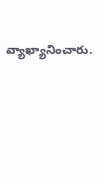వ్యాఖ్యానించారు.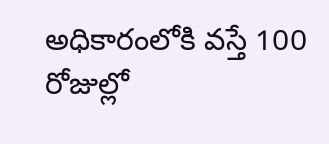అధికారంలోకి వస్తే 100 రోజుల్లో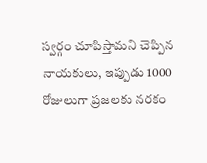స్వర్గం చూపిస్తామని చెప్పిన నాయకులు, ఇప్పుడు 1000 రోజులుగా ప్రజలకు నరకం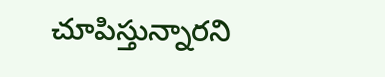చూపిస్తున్నారని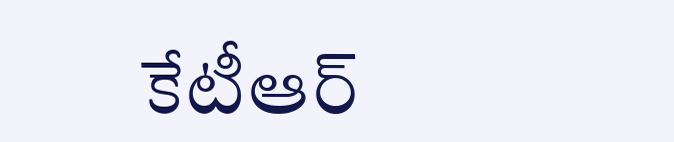కేటీఆర్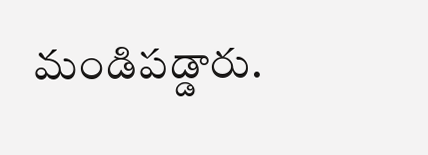మండిపడ్డారు.